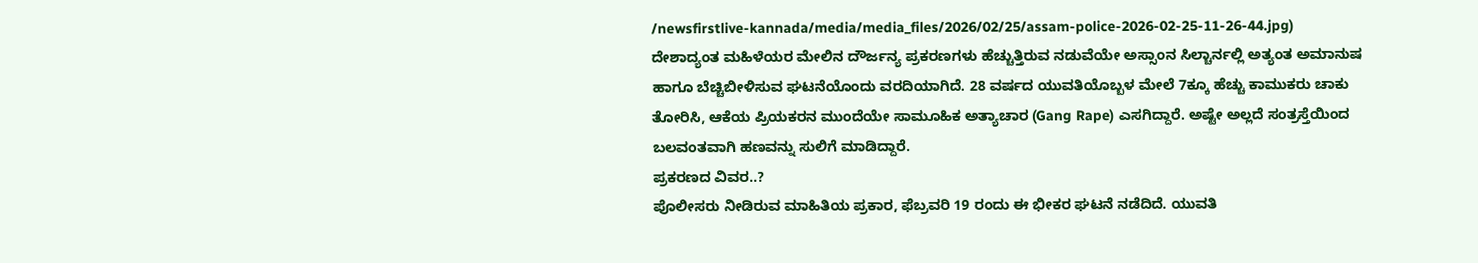/newsfirstlive-kannada/media/media_files/2026/02/25/assam-police-2026-02-25-11-26-44.jpg)
ದೇಶಾದ್ಯಂತ ಮಹಿಳೆಯರ ಮೇಲಿನ ದೌರ್ಜನ್ಯ ಪ್ರಕರಣಗಳು ಹೆಚ್ಚುತ್ತಿರುವ ನಡುವೆಯೇ ಅಸ್ಸಾಂನ ಸಿಲ್ಚಾರ್ನಲ್ಲಿ ಅತ್ಯಂತ ಅಮಾನುಷ ಹಾಗೂ ಬೆಚ್ಚಿಬೀಳಿಸುವ ಘಟನೆಯೊಂದು ವರದಿಯಾಗಿದೆ. 28 ವರ್ಷದ ಯುವತಿಯೊಬ್ಬಳ ಮೇಲೆ 7ಕ್ಕೂ ಹೆಚ್ಚು ಕಾಮುಕರು ಚಾಕು ತೋರಿಸಿ, ಆಕೆಯ ಪ್ರಿಯಕರನ ಮುಂದೆಯೇ ಸಾಮೂಹಿಕ ಅತ್ಯಾಚಾರ (Gang Rape) ಎಸಗಿದ್ದಾರೆ. ಅಷ್ಟೇ ಅಲ್ಲದೆ ಸಂತ್ರಸ್ತೆಯಿಂದ ಬಲವಂತವಾಗಿ ಹಣವನ್ನು ಸುಲಿಗೆ ಮಾಡಿದ್ದಾರೆ.
ಪ್ರಕರಣದ ವಿವರ..?
ಪೊಲೀಸರು ನೀಡಿರುವ ಮಾಹಿತಿಯ ಪ್ರಕಾರ, ಫೆಬ್ರವರಿ 19 ರಂದು ಈ ಭೀಕರ ಘಟನೆ ನಡೆದಿದೆ. ಯುವತಿ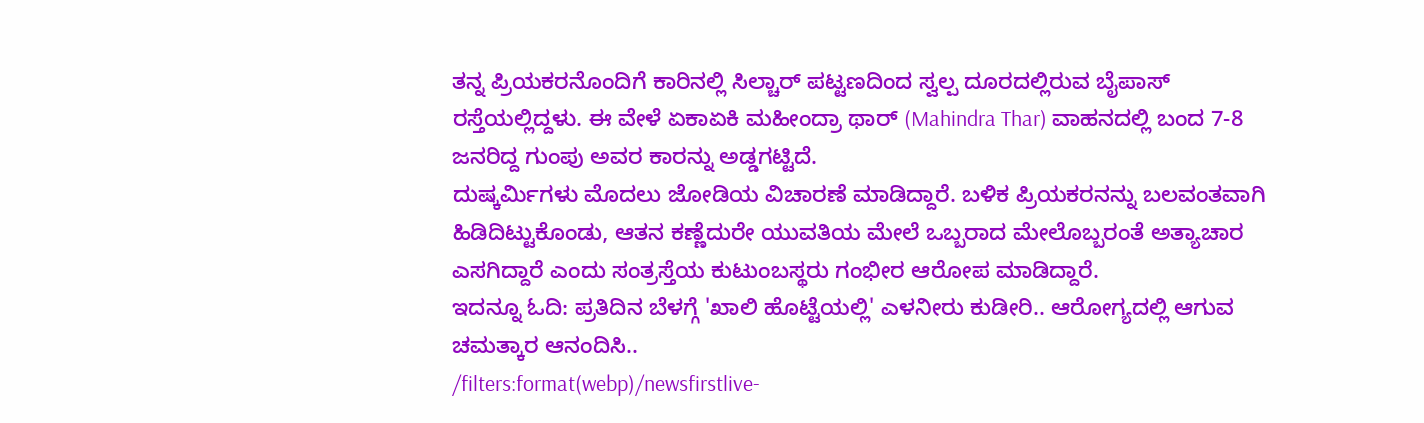ತನ್ನ ಪ್ರಿಯಕರನೊಂದಿಗೆ ಕಾರಿನಲ್ಲಿ ಸಿಲ್ಚಾರ್ ಪಟ್ಟಣದಿಂದ ಸ್ವಲ್ಪ ದೂರದಲ್ಲಿರುವ ಬೈಪಾಸ್ ರಸ್ತೆಯಲ್ಲಿದ್ದಳು. ಈ ವೇಳೆ ಏಕಾಏಕಿ ಮಹೀಂದ್ರಾ ಥಾರ್ (Mahindra Thar) ವಾಹನದಲ್ಲಿ ಬಂದ 7-8 ಜನರಿದ್ದ ಗುಂಪು ಅವರ ಕಾರನ್ನು ಅಡ್ಡಗಟ್ಟಿದೆ.
ದುಷ್ಕರ್ಮಿಗಳು ಮೊದಲು ಜೋಡಿಯ ವಿಚಾರಣೆ ಮಾಡಿದ್ದಾರೆ. ಬಳಿಕ ಪ್ರಿಯಕರನನ್ನು ಬಲವಂತವಾಗಿ ಹಿಡಿದಿಟ್ಟುಕೊಂಡು, ಆತನ ಕಣ್ಣೆದುರೇ ಯುವತಿಯ ಮೇಲೆ ಒಬ್ಬರಾದ ಮೇಲೊಬ್ಬರಂತೆ ಅತ್ಯಾಚಾರ ಎಸಗಿದ್ದಾರೆ ಎಂದು ಸಂತ್ರಸ್ತೆಯ ಕುಟುಂಬಸ್ಥರು ಗಂಭೀರ ಆರೋಪ ಮಾಡಿದ್ದಾರೆ.
ಇದನ್ನೂ ಓದಿ: ಪ್ರತಿದಿನ ಬೆಳಗ್ಗೆ 'ಖಾಲಿ ಹೊಟ್ಟೆಯಲ್ಲಿ' ಎಳನೀರು ಕುಡೀರಿ.. ಆರೋಗ್ಯದಲ್ಲಿ ಆಗುವ ಚಮತ್ಕಾರ ಆನಂದಿಸಿ..
/filters:format(webp)/newsfirstlive-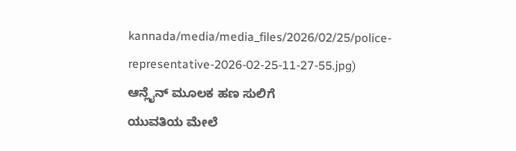kannada/media/media_files/2026/02/25/police-representative-2026-02-25-11-27-55.jpg)
ಆನ್ಲೈನ್ ಮೂಲಕ ಹಣ ಸುಲಿಗೆ
ಯುವತಿಯ ಮೇಲೆ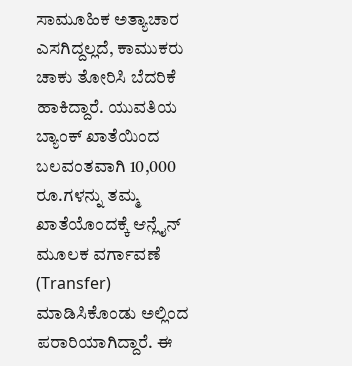ಸಾಮೂಹಿಕ ಅತ್ಯಾಚಾರ ಎಸಗಿದ್ದಲ್ಲದೆ, ಕಾಮುಕರು ಚಾಕು ತೋರಿಸಿ ಬೆದರಿಕೆ ಹಾಕಿದ್ದಾರೆ. ಯುವತಿಯ ಬ್ಯಾಂಕ್ ಖಾತೆಯಿಂದ ಬಲವಂತವಾಗಿ 10,000 ರೂ.ಗಳನ್ನು ತಮ್ಮ ಖಾತೆಯೊಂದಕ್ಕೆ ಆನ್ಲೈನ್ ಮೂಲಕ ವರ್ಗಾವಣೆ (Transfer) ಮಾಡಿಸಿಕೊಂಡು ಅಲ್ಲಿಂದ ಪರಾರಿಯಾಗಿದ್ದಾರೆ. ಈ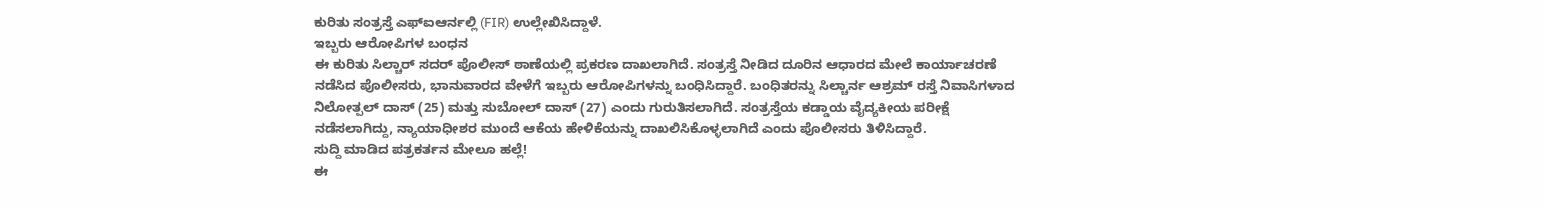ಕುರಿತು ಸಂತ್ರಸ್ತೆ ಎಫ್ಐಆರ್ನಲ್ಲಿ (FIR) ಉಲ್ಲೇಖಿಸಿದ್ದಾಳೆ.
ಇಬ್ಬರು ಆರೋಪಿಗಳ ಬಂಧನ
ಈ ಕುರಿತು ಸಿಲ್ಚಾರ್ ಸದರ್ ಪೊಲೀಸ್ ಠಾಣೆಯಲ್ಲಿ ಪ್ರಕರಣ ದಾಖಲಾಗಿದೆ. ಸಂತ್ರಸ್ತೆ ನೀಡಿದ ದೂರಿನ ಆಧಾರದ ಮೇಲೆ ಕಾರ್ಯಾಚರಣೆ ನಡೆಸಿದ ಪೊಲೀಸರು, ಭಾನುವಾರದ ವೇಳೆಗೆ ಇಬ್ಬರು ಆರೋಪಿಗಳನ್ನು ಬಂಧಿಸಿದ್ದಾರೆ. ಬಂಧಿತರನ್ನು ಸಿಲ್ಚಾರ್ನ ಆಶ್ರಮ್ ರಸ್ತೆ ನಿವಾಸಿಗಳಾದ ನಿಲೋತ್ಪಲ್ ದಾಸ್ (25) ಮತ್ತು ಸುಬೋಲ್ ದಾಸ್ (27) ಎಂದು ಗುರುತಿಸಲಾಗಿದೆ. ಸಂತ್ರಸ್ತೆಯ ಕಡ್ಡಾಯ ವೈದ್ಯಕೀಯ ಪರೀಕ್ಷೆ ನಡೆಸಲಾಗಿದ್ದು, ನ್ಯಾಯಾಧೀಶರ ಮುಂದೆ ಆಕೆಯ ಹೇಳಿಕೆಯನ್ನು ದಾಖಲಿಸಿಕೊಳ್ಳಲಾಗಿದೆ ಎಂದು ಪೊಲೀಸರು ತಿಳಿಸಿದ್ದಾರೆ.
ಸುದ್ದಿ ಮಾಡಿದ ಪತ್ರಕರ್ತನ ಮೇಲೂ ಹಲ್ಲೆ!
ಈ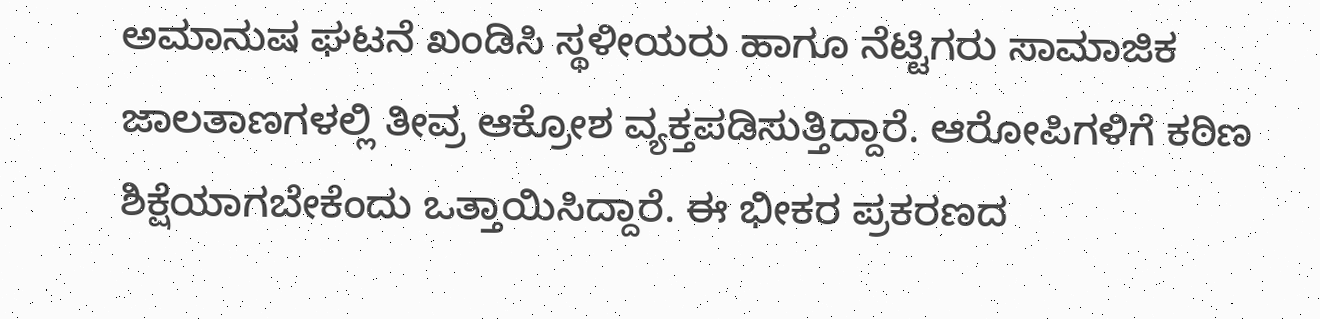ಅಮಾನುಷ ಘಟನೆ ಖಂಡಿಸಿ ಸ್ಥಳೀಯರು ಹಾಗೂ ನೆಟ್ಟಿಗರು ಸಾಮಾಜಿಕ ಜಾಲತಾಣಗಳಲ್ಲಿ ತೀವ್ರ ಆಕ್ರೋಶ ವ್ಯಕ್ತಪಡಿಸುತ್ತಿದ್ದಾರೆ. ಆರೋಪಿಗಳಿಗೆ ಕಠಿಣ ಶಿಕ್ಷೆಯಾಗಬೇಕೆಂದು ಒತ್ತಾಯಿಸಿದ್ದಾರೆ. ಈ ಭೀಕರ ಪ್ರಕರಣದ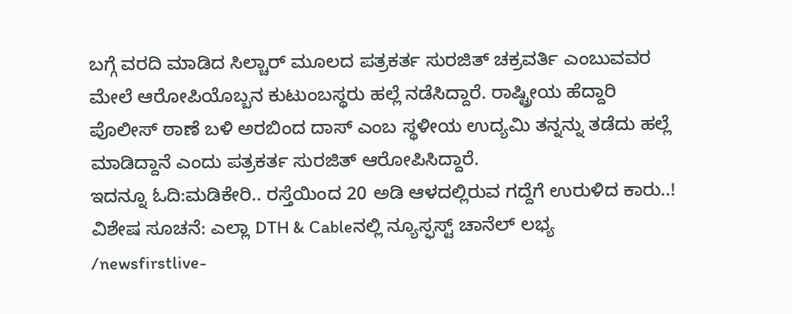ಬಗ್ಗೆ ವರದಿ ಮಾಡಿದ ಸಿಲ್ಚಾರ್ ಮೂಲದ ಪತ್ರಕರ್ತ ಸುರಜಿತ್ ಚಕ್ರವರ್ತಿ ಎಂಬುವವರ ಮೇಲೆ ಆರೋಪಿಯೊಬ್ಬನ ಕುಟುಂಬಸ್ಥರು ಹಲ್ಲೆ ನಡೆಸಿದ್ದಾರೆ. ರಾಷ್ಟ್ರೀಯ ಹೆದ್ದಾರಿ ಪೊಲೀಸ್ ಠಾಣೆ ಬಳಿ ಅರಬಿಂದ ದಾಸ್ ಎಂಬ ಸ್ಥಳೀಯ ಉದ್ಯಮಿ ತನ್ನನ್ನು ತಡೆದು ಹಲ್ಲೆ ಮಾಡಿದ್ದಾನೆ ಎಂದು ಪತ್ರಕರ್ತ ಸುರಜಿತ್ ಆರೋಪಿಸಿದ್ದಾರೆ.
ಇದನ್ನೂ ಓದಿ:ಮಡಿಕೇರಿ.. ರಸ್ತೆಯಿಂದ 20 ಅಡಿ ಆಳದಲ್ಲಿರುವ ಗದ್ದೆಗೆ ಉರುಳಿದ ಕಾರು..!
ವಿಶೇಷ ಸೂಚನೆ: ಎಲ್ಲಾ DTH & Cableನಲ್ಲಿ ನ್ಯೂಸ್ಫಸ್ಟ್ ಚಾನೆಲ್ ಲಭ್ಯ
/newsfirstlive-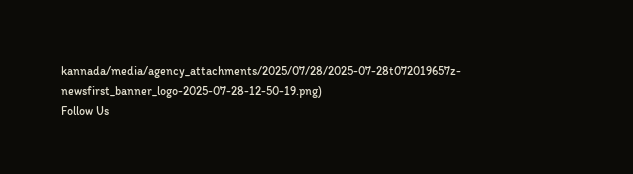kannada/media/agency_attachments/2025/07/28/2025-07-28t072019657z-newsfirst_banner_logo-2025-07-28-12-50-19.png)
Follow Us